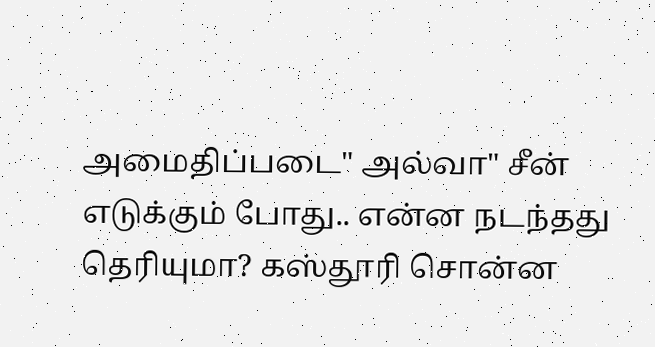அமைதிப்படை" அல்வா" சீன் எடுக்கும் போது.. என்ன நடந்தது தெரியுமா? கஸ்தூரி சொன்ன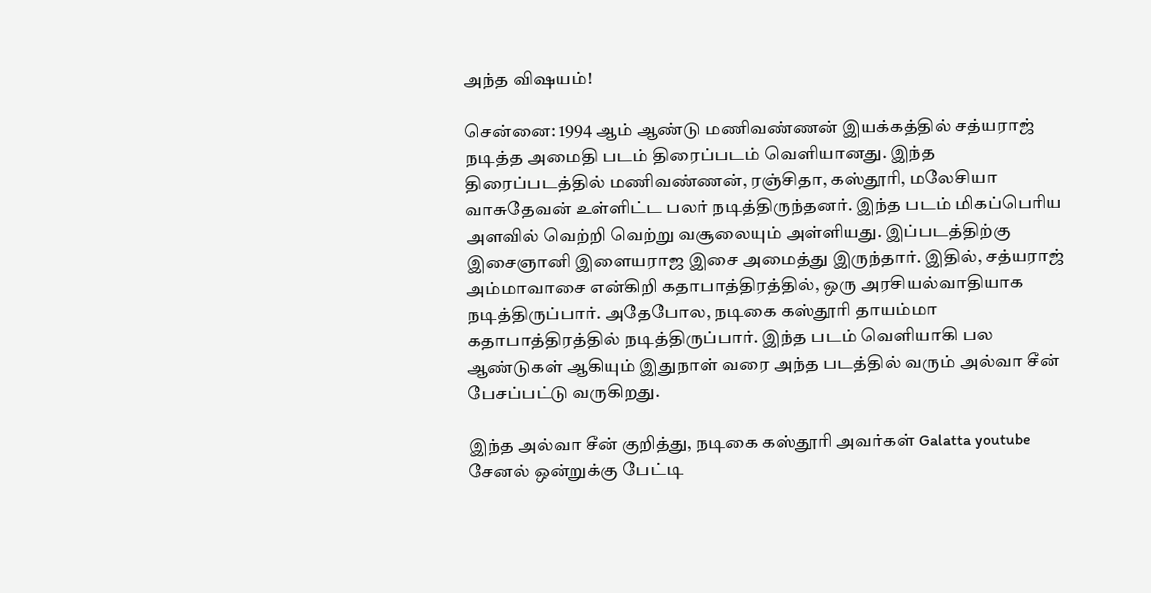அந்த விஷயம்!

சென்னை: 1994 ஆம் ஆண்டு மணிவண்ணன் இயக்கத்தில் சத்யராஜ் நடித்த அமைதி படம் திரைப்படம் வெளியானது. இந்த திரைப்படத்தில் மணிவண்ணன், ரஞ்சிதா, கஸ்தூரி, மலேசியா வாசுதேவன் உள்ளிட்ட பலர் நடித்திருந்தனர். இந்த படம் மிகப்பெரிய அளவில் வெற்றி வெற்று வசூலையும் அள்ளியது. இப்படத்திற்கு இசைஞானி இளையராஜ இசை அமைத்து இருந்தார். இதில், சத்யராஜ் அம்மாவாசை என்கிறி கதாபாத்திரத்தில், ஒரு அரசியல்வாதியாக நடித்திருப்பார். அதேபோல, நடிகை கஸ்தூரி தாயம்மா கதாபாத்திரத்தில் நடித்திருப்பார். இந்த படம் வெளியாகி பல ஆண்டுகள் ஆகியும் இதுநாள் வரை அந்த படத்தில் வரும் அல்வா சீன் பேசப்பட்டு வருகிறது.

இந்த அல்வா சீன் குறித்து, நடிகை கஸ்தூரி அவர்கள் Galatta youtube சேனல் ஒன்றுக்கு பேட்டி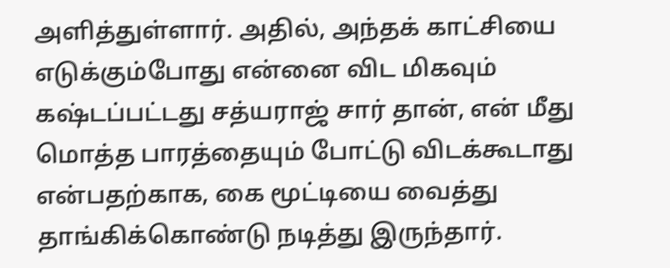அளித்துள்ளார். அதில், அந்தக் காட்சியை எடுக்கும்போது என்னை விட மிகவும் கஷ்டப்பட்டது சத்யராஜ் சார் தான், என் மீது மொத்த பாரத்தையும் போட்டு விடக்கூடாது என்பதற்காக, கை மூட்டியை வைத்து தாங்கிக்கொண்டு நடித்து இருந்தார்.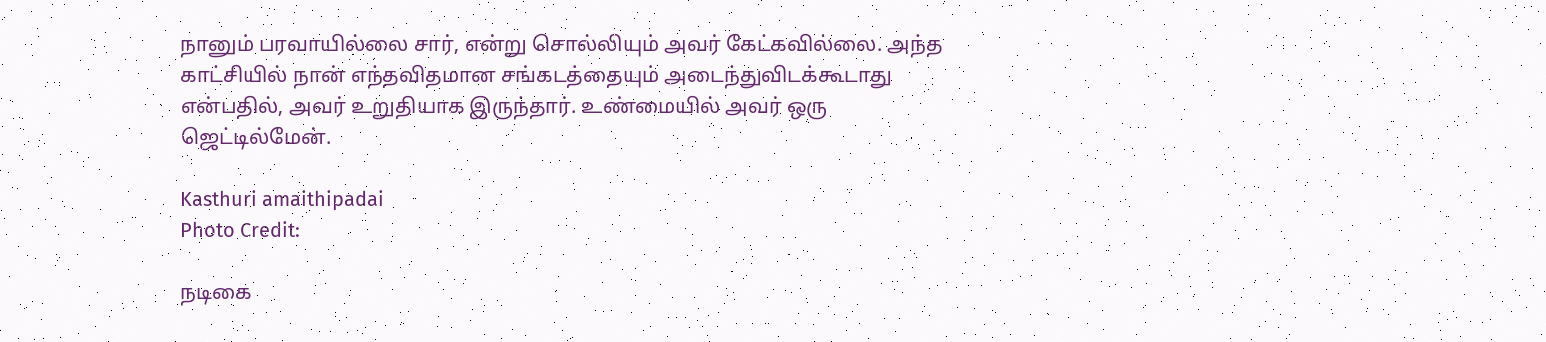நானும் பரவாயில்லை சார், என்று சொல்லியும் அவர் கேட்கவில்லை. அந்த காட்சியில் நான் எந்தவிதமான சங்கடத்தையும் அடைந்துவிடக்கூடாது என்பதில், அவர் உறுதியாக இருந்தார். உண்மையில் அவர் ஒரு ஜெட்டில்மேன்.

Kasthuri amaithipadai
Photo Credit:

நடிகை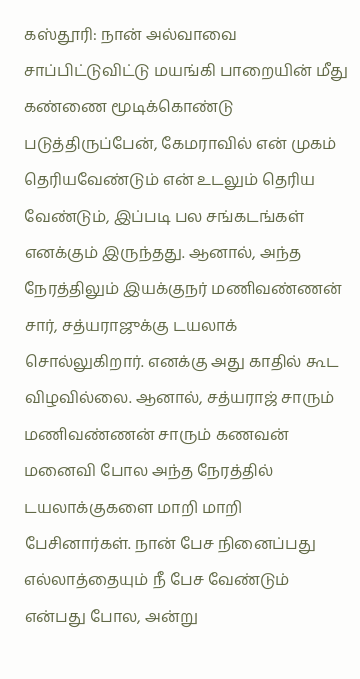கஸ்தூரி: நான் அல்வாவை சாப்பிட்டுவிட்டு மயங்கி பாறையின் மீது கண்ணை மூடிக்கொண்டு படுத்திருப்பேன், கேமராவில் என் முகம் தெரியவேண்டும் என் உடலும் தெரிய வேண்டும், இப்படி பல சங்கடங்கள் எனக்கும் இருந்தது. ஆனால், அந்த நேரத்திலும் இயக்குநர் மணிவண்ணன் சார், சத்யராஜுக்கு டயலாக் சொல்லுகிறார். எனக்கு அது காதில் கூட விழவில்லை. ஆனால், சத்யராஜ் சாரும் மணிவண்ணன் சாரும் கணவன் மனைவி போல அந்த நேரத்தில் டயலாக்குகளை மாறி மாறி பேசினார்கள். நான் பேச நினைப்பது எல்லாத்தையும் நீ பேச வேண்டும் என்பது போல, அன்று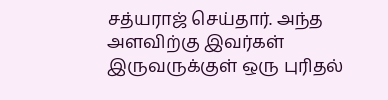சத்யராஜ் செய்தார். அந்த அளவிற்கு இவர்கள் இருவருக்குள் ஒரு புரிதல்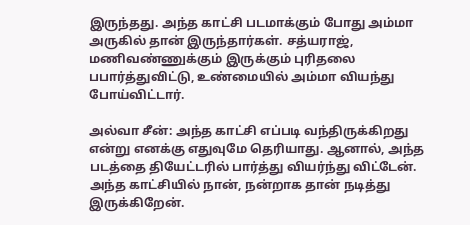இருந்தது. அந்த காட்சி படமாக்கும் போது அம்மா அருகில் தான் இருந்தார்கள். சத்யராஜ், மணிவண்ணுக்கும் இருக்கும் புரிதலை பபார்த்துவிட்டு, உண்மையில் அம்மா வியந்து போய்விட்டார்.

அல்வா சீன்: அந்த காட்சி எப்படி வந்திருக்கிறது என்று எனக்கு எதுவுமே தெரியாது. ஆனால், அந்த படத்தை தியேட்டரில் பார்த்து வியர்ந்து விட்டேன். அந்த காட்சியில் நான், நன்றாக தான் நடித்து இருக்கிறேன்.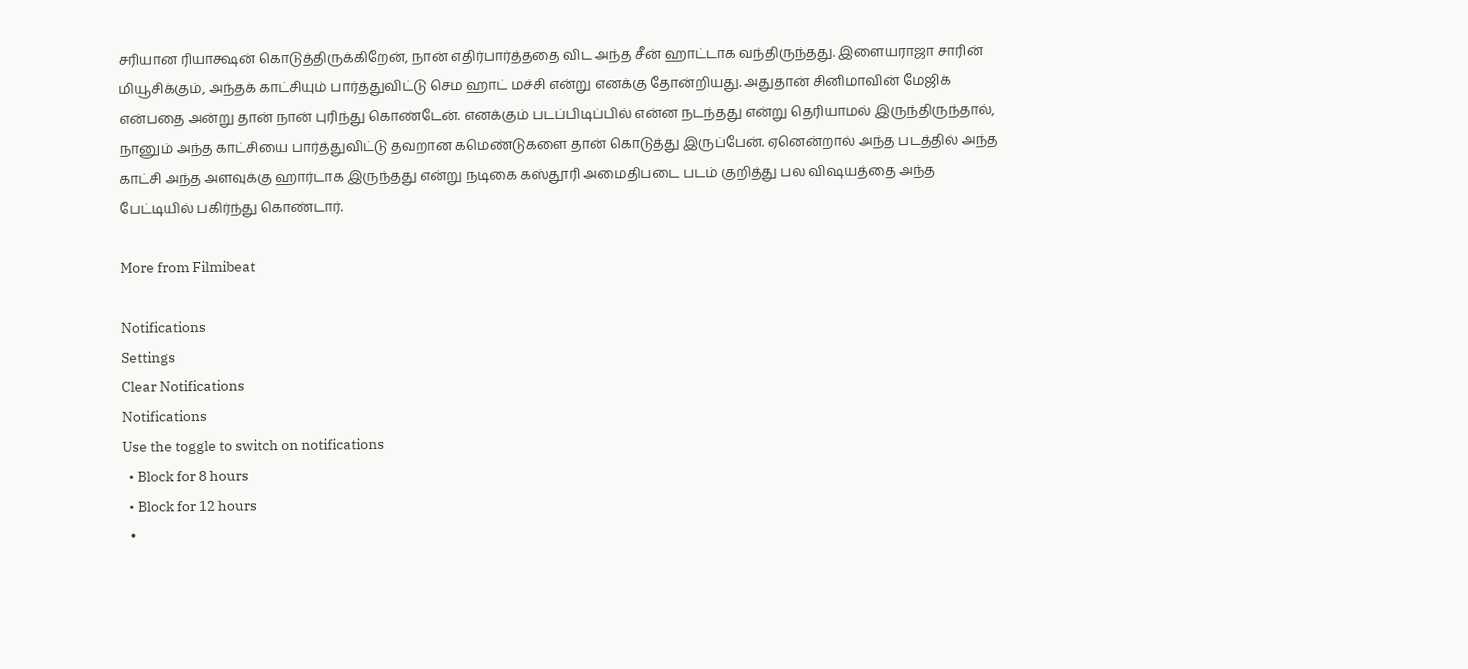சரியான ரியாக்ஷன் கொடுத்திருக்கிறேன், நான் எதிர்பார்த்ததை விட அந்த சீன் ஹாட்டாக வந்திருந்தது. இளையராஜா சாரின் மியூசிக்கும், அந்தக் காட்சியும் பார்த்துவிட்டு செம ஹாட் மச்சி என்று எனக்கு தோன்றியது. அதுதான் சினிமாவின் மேஜிக் என்பதை அன்று தான் நான் புரிந்து கொண்டேன். எனக்கும் படப்பிடிப்பில் என்ன நடந்தது என்று தெரியாமல் இருந்திருந்தால், நானும் அந்த காட்சியை பார்த்துவிட்டு தவறான கமெண்டுகளை தான் கொடுத்து இருப்பேன். ஏனென்றால் அந்த படத்தில் அந்த காட்சி அந்த அளவுக்கு ஹார்டாக இருந்தது என்று நடிகை கஸ்தூரி அமைதிபடை படம் குறித்து பல விஷயத்தை அந்த பேட்டியில் பகிர்ந்து கொண்டார்.

More from Filmibeat

Notifications
Settings
Clear Notifications
Notifications
Use the toggle to switch on notifications
  • Block for 8 hours
  • Block for 12 hours
  •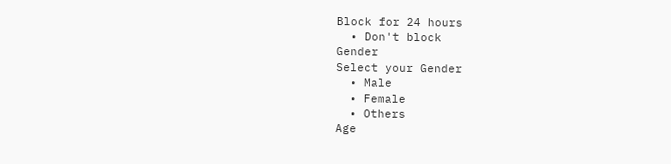Block for 24 hours
  • Don't block
Gender
Select your Gender
  • Male
  • Female
  • Others
Age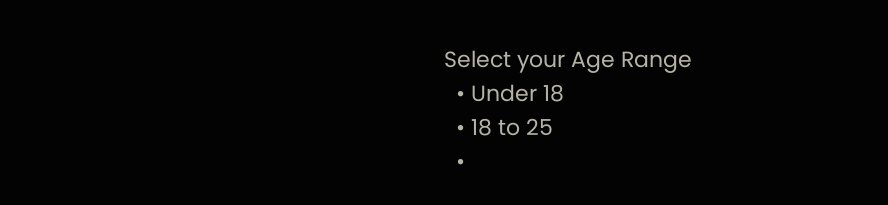Select your Age Range
  • Under 18
  • 18 to 25
  •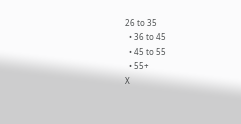26 to 35
  • 36 to 45
  • 45 to 55
  • 55+
X